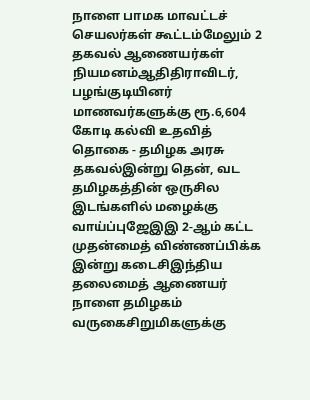நாளை பாமக மாவட்டச் செயலர்கள் கூட்டம்மேலும் 2 தகவல் ஆணையர்கள் நியமனம்ஆதிதிராவிடர், பழங்குடியினர் மாணவர்களுக்கு ரூ.6,604 கோடி கல்வி உதவித் தொகை - தமிழக அரசு தகவல்இன்று தென், வட தமிழகத்தின் ஒருசில இடங்களில் மழைக்கு வாய்ப்புஜேஇஇ 2-ஆம் கட்ட முதன்மைத் விண்ணப்பிக்க இன்று கடைசிஇந்திய தலைமைத் ஆணையர் நாளை தமிழகம் வருகைசிறுமிகளுக்கு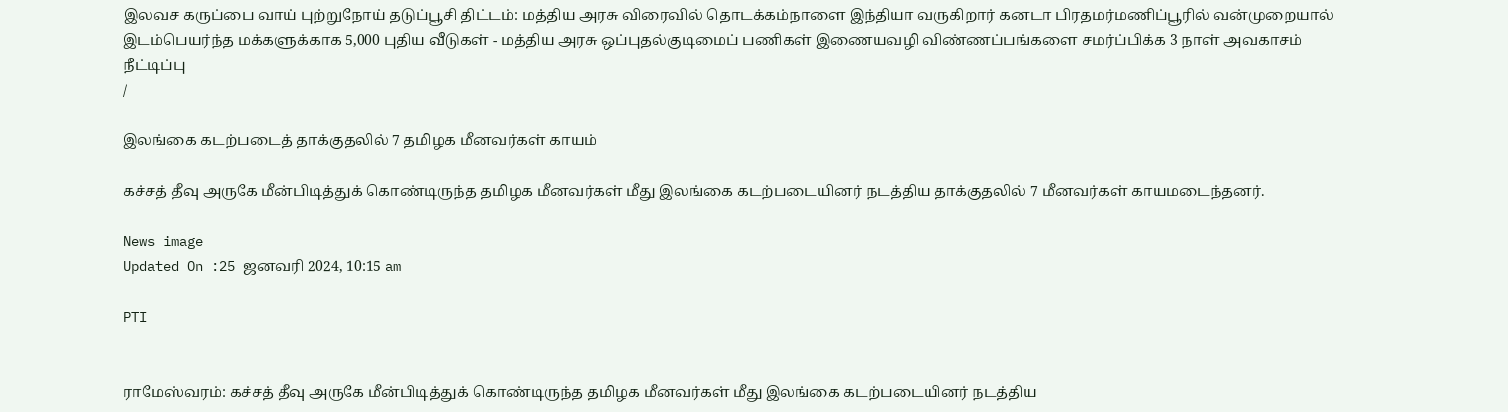இலவச கருப்பை வாய் புற்றுநோய் தடுப்பூசி திட்டம்: மத்திய அரசு விரைவில் தொடக்கம்நாளை இந்தியா வருகிறார் கனடா பிரதமர்மணிப்பூரில் வன்முறையால் இடம்பெயர்ந்த மக்களுக்காக 5,000 புதிய வீடுகள் - மத்திய அரசு ஒப்புதல்குடிமைப் பணிகள் இணையவழி விண்ணப்பங்களை சமர்ப்பிக்க 3 நாள் அவகாசம் நீட்டிப்பு
/

இலங்கை கடற்படைத் தாக்குதலில் 7 தமிழக மீனவர்கள் காயம்

கச்சத் தீவு அருகே மீன்பிடித்துக் கொண்டிருந்த தமிழக மீனவர்கள் மீது இலங்கை கடற்படையினர் நடத்திய தாக்குதலில் 7 மீனவர்கள் காயமடைந்தனர்.

News image
Updated On :25 ஜனவரி 2024, 10:15 am

PTI


ராமேஸ்வரம்: கச்சத் தீவு அருகே மீன்பிடித்துக் கொண்டிருந்த தமிழக மீனவர்கள் மீது இலங்கை கடற்படையினர் நடத்திய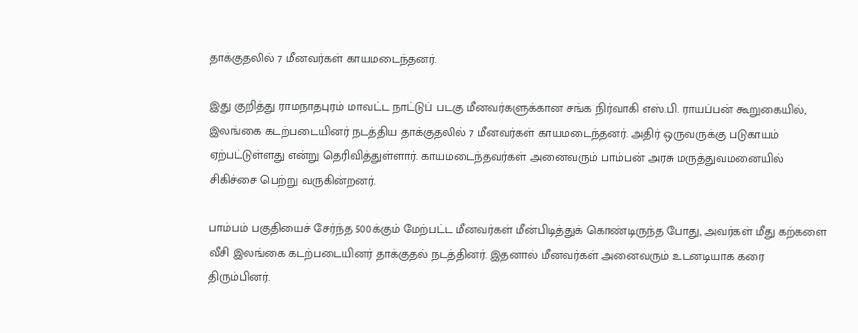தாக்குதலில் 7 மீனவர்கள் காயமடைந்தனர்.

இது குறித்து ராமநாதபுரம் மாவட்ட நாட்டுப் படகு மீனவர்களுக்கான சங்க நிர்வாகி எஸ்.பி. ராயப்பன் கூறுகையில், இலங்கை கடற்படையினர் நடத்திய தாக்குதலில் 7 மீனவர்கள் காயமடைந்தனர். அதிர் ஒருவருக்கு படுகாயம் ஏற்பட்டுள்ளது என்று தெரிவித்துள்ளார். காயமடைந்தவர்கள் அனைவரும் பாம்பன் அரசு மருத்துவமனையில் சிகிச்சை பெற்று வருகின்றனர்.

பாம்பம் பகுதியைச் சேர்ந்த 500க்கும் மேற்பட்ட மீனவர்கள் மீன்பிடித்துக் கொண்டிருந்த போது, அவர்கள் மீது கற்களை வீசி இலங்கை கடற்படையினர் தாக்குதல் நடத்தினர். இதனால் மீனவர்கள் அனைவரும் உடனடியாக கரை திரும்பினர்.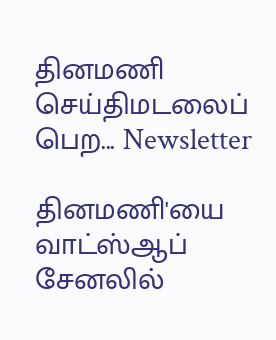தினமணி செய்திமடலைப் பெற... Newsletter

தினமணி'யை வாட்ஸ்ஆப் சேனலில்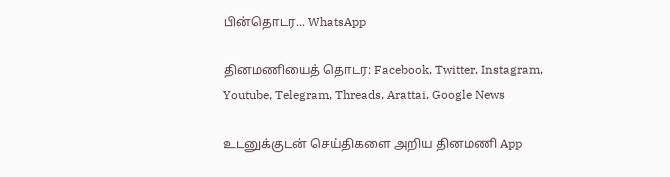பின்தொடர... WhatsApp

தினமணியைத் தொடர: Facebook, Twitter, Instagram, Youtube, Telegram, Threads, Arattai, Google News

உடனுக்குடன் செய்திகளை அறிய தினமணி App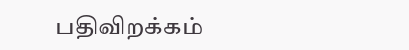பதிவிறக்கம்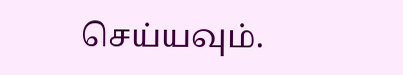செய்யவும்.